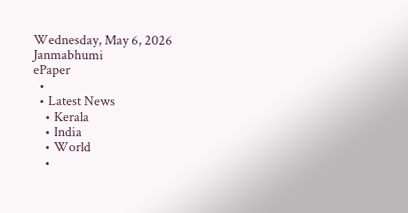Wednesday, May 6, 2026
Janmabhumi
ePaper
  •
  • Latest News
    • Kerala
    • India
    • World
    •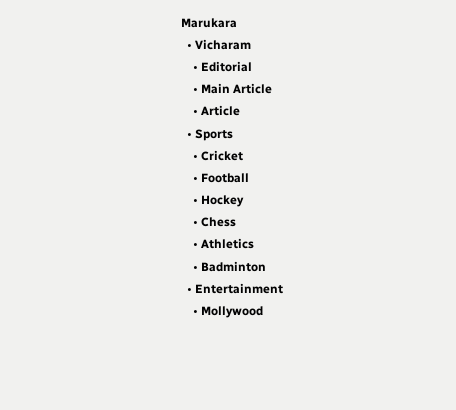Marukara
  • Vicharam
    • Editorial
    • Main Article
    • Article
  • Sports
    • Cricket
    • Football
    • Hockey
    • Chess
    • Athletics
    • Badminton
  • Entertainment
    • Mollywood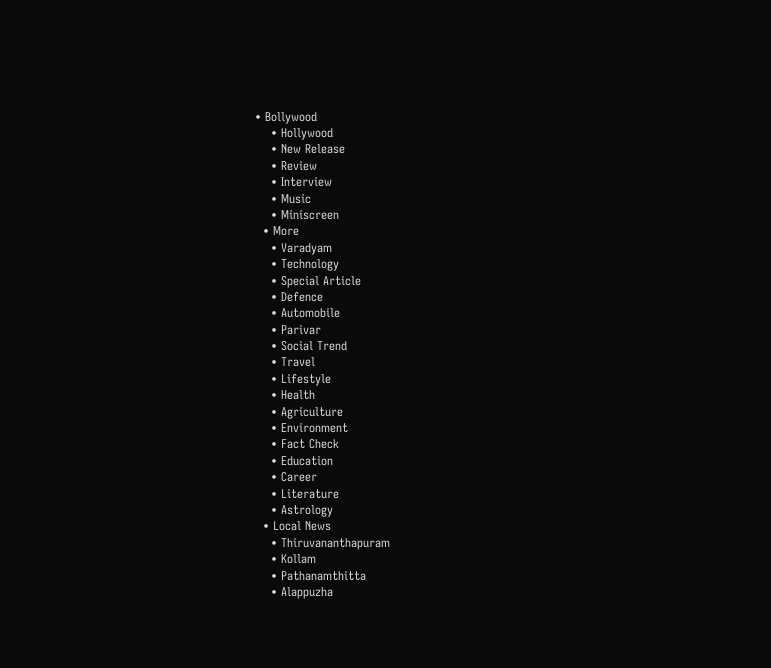• Bollywood
    • Hollywood
    • New Release
    • Review
    • Interview
    • Music
    • Miniscreen
  • More
    • Varadyam
    • Technology
    • Special Article
    • Defence
    • Automobile
    • Parivar
    • Social Trend
    • Travel
    • Lifestyle
    • Health
    • Agriculture
    • Environment
    • Fact Check
    • Education
    • Career
    • Literature
    • Astrology
  • Local News
    • Thiruvananthapuram
    • Kollam
    • Pathanamthitta
    • Alappuzha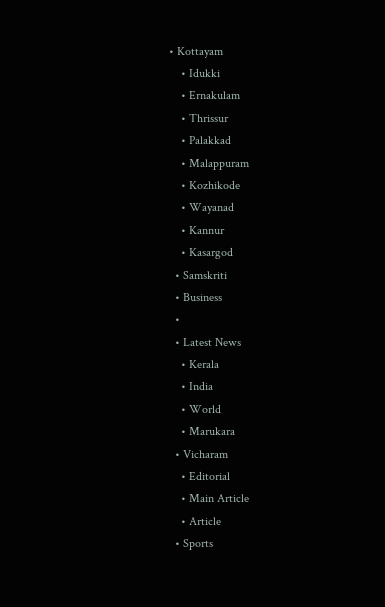• Kottayam
    • Idukki
    • Ernakulam
    • Thrissur
    • Palakkad
    • Malappuram
    • Kozhikode
    • Wayanad
    • Kannur
    • Kasargod
  • Samskriti
  • Business
  •
  • Latest News
    • Kerala
    • India
    • World
    • Marukara
  • Vicharam
    • Editorial
    • Main Article
    • Article
  • Sports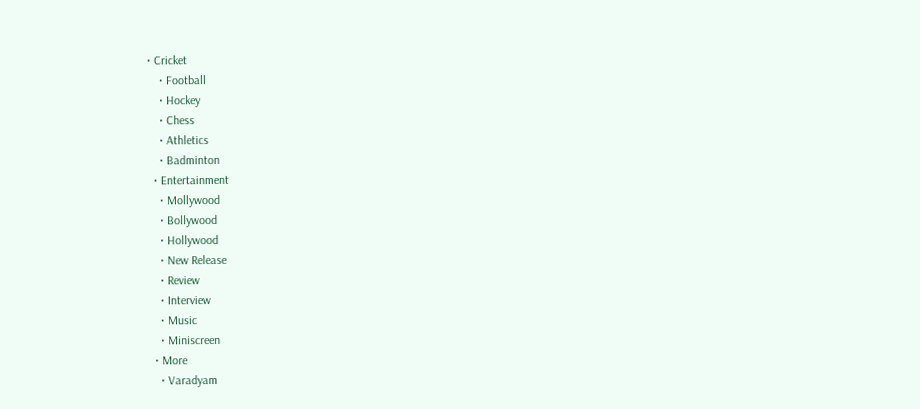• Cricket
    • Football
    • Hockey
    • Chess
    • Athletics
    • Badminton
  • Entertainment
    • Mollywood
    • Bollywood
    • Hollywood
    • New Release
    • Review
    • Interview
    • Music
    • Miniscreen
  • More
    • Varadyam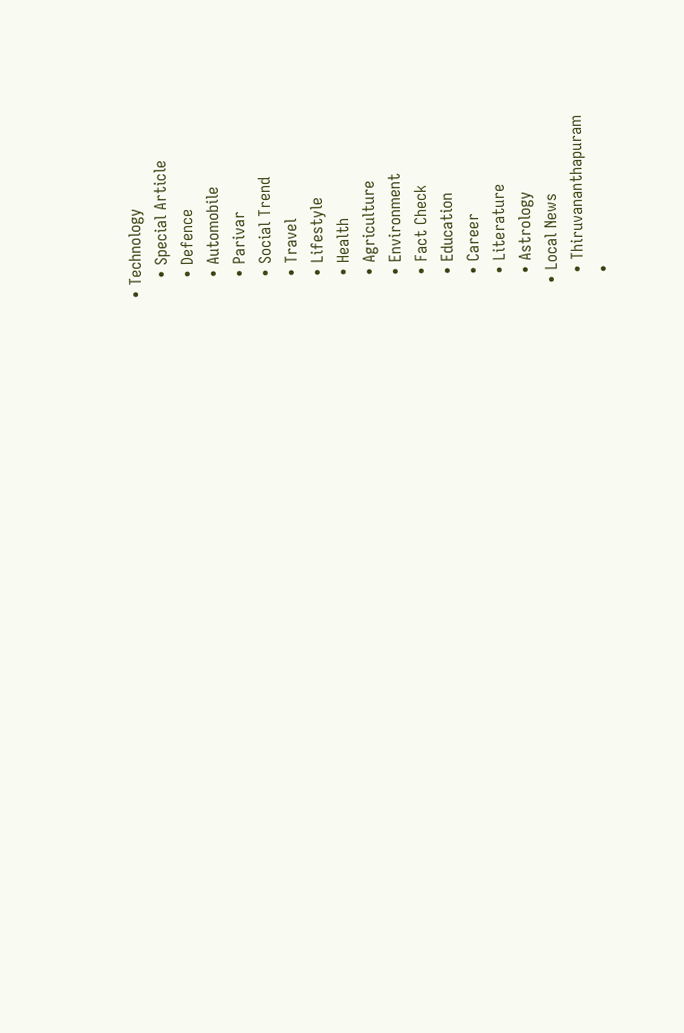• Technology
    • Special Article
    • Defence
    • Automobile
    • Parivar
    • Social Trend
    • Travel
    • Lifestyle
    • Health
    • Agriculture
    • Environment
    • Fact Check
    • Education
    • Career
    • Literature
    • Astrology
  • Local News
    • Thiruvananthapuram
    •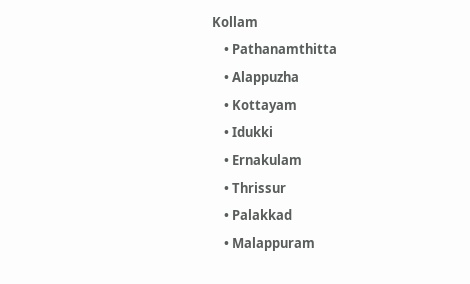Kollam
    • Pathanamthitta
    • Alappuzha
    • Kottayam
    • Idukki
    • Ernakulam
    • Thrissur
    • Palakkad
    • Malappuram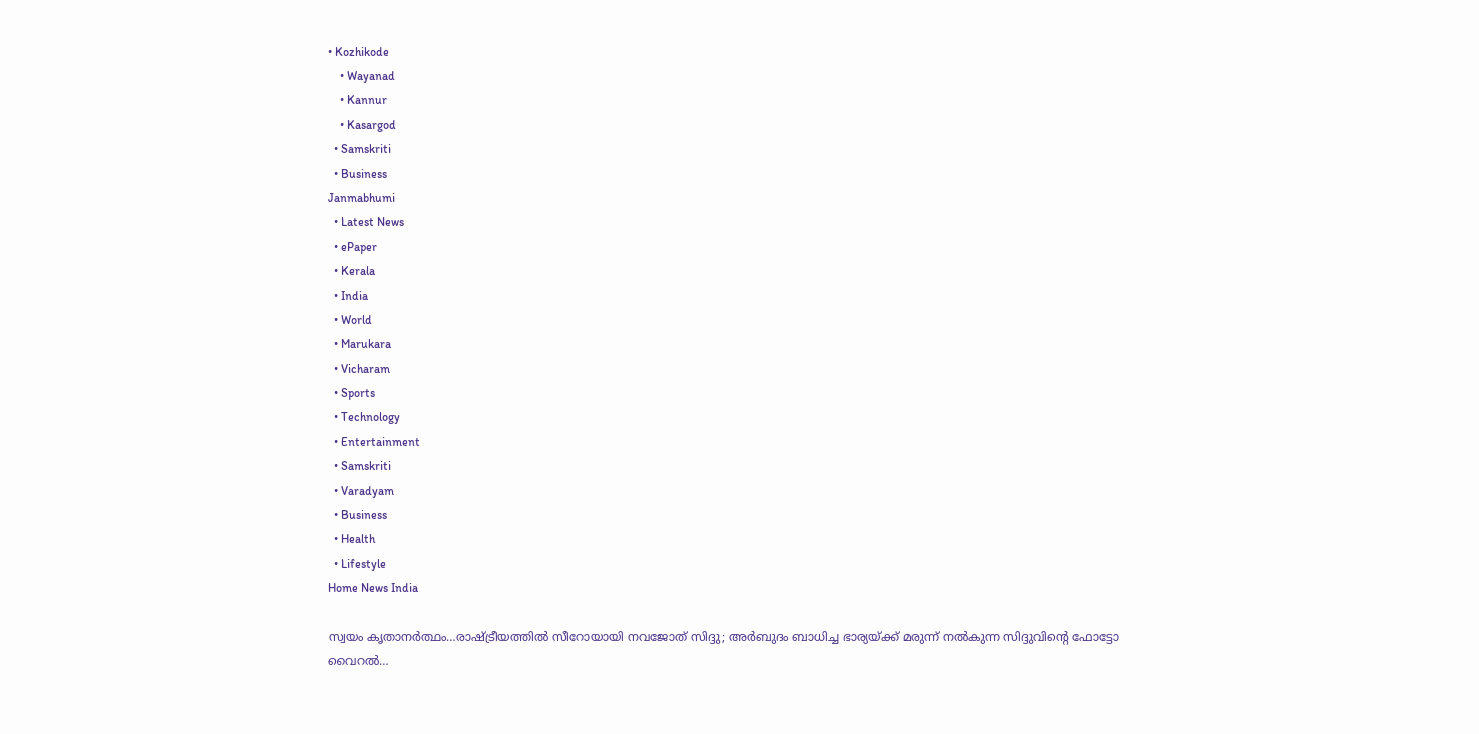• Kozhikode
    • Wayanad
    • Kannur
    • Kasargod
  • Samskriti
  • Business
Janmabhumi
  • Latest News
  • ePaper
  • Kerala
  • India
  • World
  • Marukara
  • Vicharam
  • Sports
  • Technology
  • Entertainment
  • Samskriti
  • Varadyam
  • Business
  • Health
  • Lifestyle
Home News India

സ്വയം കൃതാനര്‍ത്ഥം…രാഷ്‌ട്രീയത്തില്‍ സീറോയായി നവജോത് സിദ്ദു; അര്‍ബുദം ബാധിച്ച ഭാര്യയ്‌ക്ക് മരുന്ന് നല്‍കുന്ന സിദ്ദുവിന്റെ ഫോട്ടോ വൈറല്‍…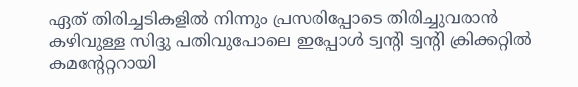ഏത് തിരിച്ചടികളില്‍ നിന്നും പ്രസരിപ്പോടെ തിരിച്ചുവരാന്‍ കഴിവുള്ള സിദ്ദു പതിവുപോലെ ഇപ്പോള്‍ ട്വന്‍റി ട്വന്‍റി ക്രിക്കറ്റില്‍ കമന്‍റേറ്ററായി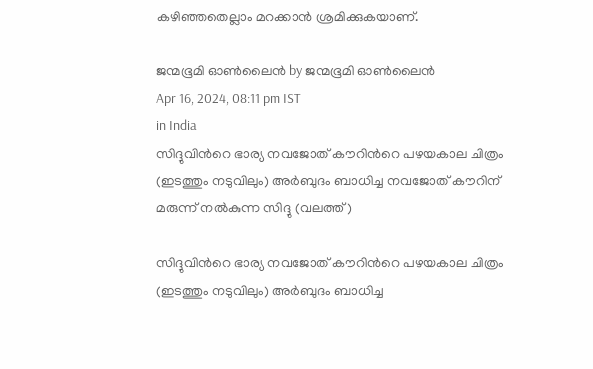കഴിഞ്ഞതെല്ലാം മറക്കാന്‍ ശ്രമിക്കുകയാണ്.

ജന്മഭൂമി ഓണ്‍ലൈന്‍ by ജന്മഭൂമി ഓണ്‍ലൈന്‍
Apr 16, 2024, 08:11 pm IST
in India
സിദ്ദുവിന്‍റെ ഭാര്യ നവജോത് കൗറിന്‍റെ പഴയകാല ചിത്രം (ഇടത്തും നടുവിലും) അര്‍ബുദം ബാധിച്ച നവജോത് കൗറിന് മരുന്ന് നല്‍കുന്ന സിദ്ദു (വലത്ത്)

സിദ്ദുവിന്‍റെ ഭാര്യ നവജോത് കൗറിന്‍റെ പഴയകാല ചിത്രം (ഇടത്തും നടുവിലും) അര്‍ബുദം ബാധിച്ച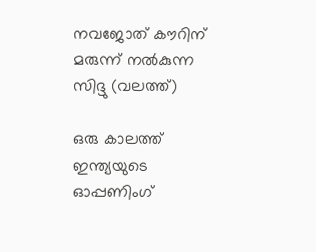നവജോത് കൗറിന് മരുന്ന് നല്‍കുന്ന സിദ്ദു (വലത്ത്)

ഒരു കാലത്ത് ഇന്ത്യയുടെ ഓപ്പണിംഗ്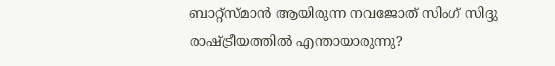ബാറ്റ്സ്മാന്‍ ആയിരുന്ന നവജോത് സിംഗ് സിദ്ദു രാഷ്‌ട്രീയത്തില്‍ എന്തായാരുന്നു?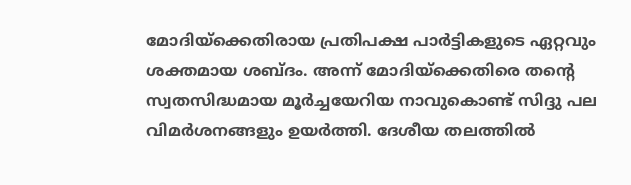മോദിയ്‌ക്കെതിരായ പ്രതിപക്ഷ പാര്‍ട്ടികളുടെ ഏറ്റവും ശക്തമായ ശബ്ദം. അന്ന് മോദിയ്‌ക്കെതിരെ തന്റെ സ്വതസിദ്ധമായ മൂര്‍ച്ചയേറിയ നാവുകൊണ്ട് സിദ്ദു പല വിമര്‍ശനങ്ങളും ഉയര്‍ത്തി. ദേശീയ തലത്തില്‍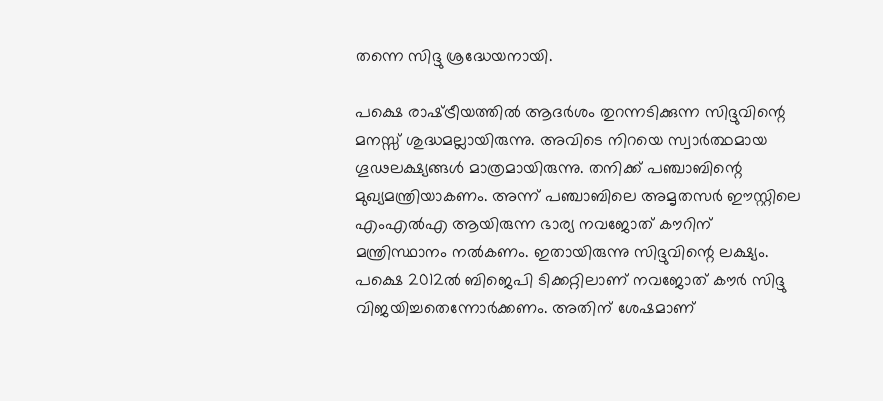തന്നെ സിദ്ദു ശ്രദ്ധേയനായി.

പക്ഷെ രാഷ്‌ട്രീയത്തില്‍ ആദര്‍ശം തുറന്നടിക്കുന്ന സിദ്ദുവിന്റെ മനസ്സ് ശുദ്ധമല്ലായിരുന്നു. അവിടെ നിറയെ സ്വാര്‍ത്ഥമായ ഗൂഢലക്ഷ്യങ്ങള്‍ മാത്രമായിരുന്നു. തനിക്ക് പഞ്ചാബിന്റെ മുഖ്യമന്ത്രിയാകണം. അന്ന് പഞ്ചാബിലെ അമൃതസര്‍ ഈസ്റ്റിലെ എംഎല്‍എ ആയിരുന്ന ഭാര്യ നവജോത് കൗറിന് മന്ത്രിസ്ഥാനം നല്‍കണം. ഇതായിരുന്നു സിദ്ദുവിന്റെ ലക്ഷ്യം. പക്ഷെ 2012ല്‍ ബിജെപി ടിക്കറ്റിലാണ് നവജോത് കൗര്‍ സിദ്ദു വിജയിച്ചതെന്നോര്‍ക്കണം. അതിന് ശേഷമാണ്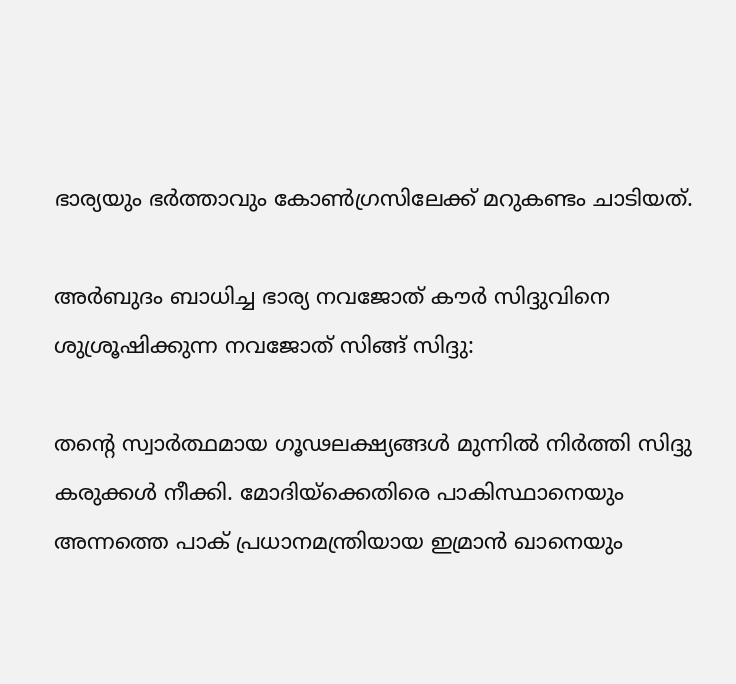ഭാര്യയും ഭര്‍ത്താവും കോണ്‍ഗ്രസിലേക്ക് മറുകണ്ടം ചാടിയത്.

അര്‍ബുദം ബാധിച്ച ഭാര്യ നവജോത് കൗര്‍ സിദ്ദുവിനെ ശുശ്രൂഷിക്കുന്ന നവജോത് സിങ്ങ് സിദ്ദു:

തന്റെ സ്വാര്‍ത്ഥമായ ഗൂഢലക്ഷ്യങ്ങള്‍ മുന്നില്‍ നിര്‍ത്തി സിദ്ദു കരുക്കള്‍ നീക്കി. മോദിയ്‌ക്കെതിരെ പാകിസ്ഥാനെയും അന്നത്തെ പാക് പ്രധാനമന്ത്രിയായ ഇമ്രാന്‍ ഖാനെയും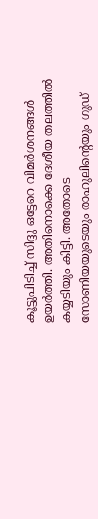കൂട്ടുപിടിച്ച് സിദ്ദു ഒട്ടേറെ വിമര്‍ശനങ്ങള്‍ ഉയര്‍ത്തി. അതിനൊക്കെ ദേശീയ തലത്തില്‍ കയ്യടിയും കിട്ടി. അതോടെ സോണിയയുടെയും രാഹുലിന്റെയും ഗുഡ്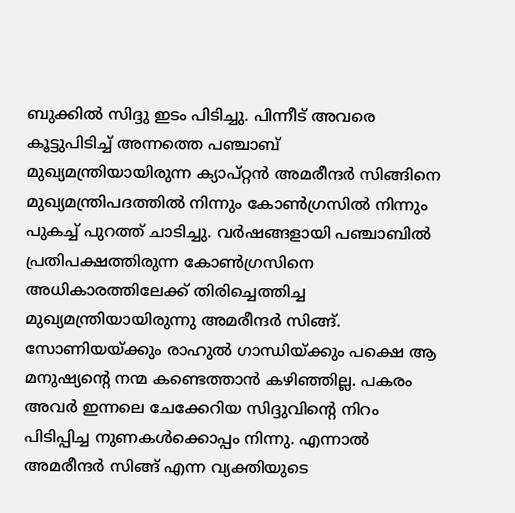ബുക്കില്‍ സിദ്ദു ഇടം പിടിച്ചു. പിന്നീട് അവരെ കൂട്ടുപിടിച്ച് അന്നത്തെ പഞ്ചാബ് മുഖ്യമന്ത്രിയായിരുന്ന ക്യാപ്റ്റന്‍ അമരീന്ദര്‍ സിങ്ങിനെ മുഖ്യമന്ത്രിപദത്തില്‍ നിന്നും കോണ്‍ഗ്രസില്‍ നിന്നും പുകച്ച് പുറത്ത് ചാടിച്ചു. വര്‍ഷങ്ങളായി പഞ്ചാബില്‍ പ്രതിപക്ഷത്തിരുന്ന കോണ്‍ഗ്രസിനെ അധികാരത്തിലേക്ക് തിരിച്ചെത്തിച്ച മുഖ്യമന്ത്രിയായിരുന്നു അമരീന്ദര്‍ സിങ്ങ്. സോണിയയ്‌ക്കും രാഹുല്‍ ഗാന്ധിയ്‌ക്കും പക്ഷെ ആ മനുഷ്യന്റെ നന്മ കണ്ടെത്താന്‍ കഴിഞ്ഞില്ല. പകരം അവര്‍ ഇന്നലെ ചേക്കേറിയ സിദ്ദുവിന്റെ നിറം പിടിപ്പിച്ച നുണകള്‍ക്കൊപ്പം നിന്നു. എന്നാല്‍ അമരീന്ദര്‍ സിങ്ങ് എന്ന വ്യക്തിയുടെ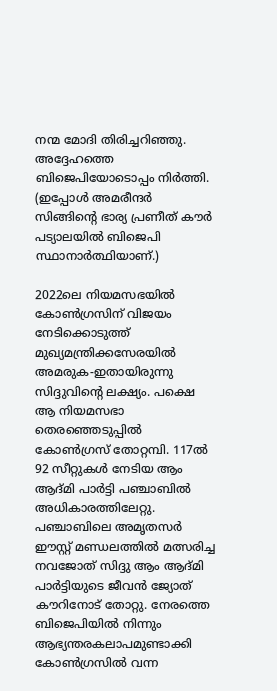നന്മ മോദി തിരിച്ചറിഞ്ഞു. അദ്ദേഹത്തെ ബിജെപിയോടൊപ്പം നിര്‍ത്തി. (ഇപ്പോള്‍ അമരീന്ദര്‍ സിങ്ങിന്റെ ഭാര്യ പ്രണീത് കൗര്‍ പട്യാലയില്‍ ബിജെപി സ്ഥാനാര്‍ത്ഥിയാണ്.)

2022ലെ നിയമസഭയില്‍ കോണ്‍ഗ്രസിന് വിജയം നേടിക്കൊടുത്ത് മുഖ്യമന്ത്രിക്കസേരയില്‍ അമരുക-ഇതായിരുന്നു സിദ്ദുവിന്റെ ലക്ഷ്യം. പക്ഷെ ആ നിയമസഭാ തെരഞ്ഞെടുപ്പില്‍ കോണ്‍ഗ്രസ് തോറ്റമ്പി. 117ല്‍ 92 സീറ്റുകള്‍ നേടിയ ആം ആദ്മി പാര്‍ട്ടി പഞ്ചാബില്‍ അധികാരത്തിലേറ്റു. പഞ്ചാബിലെ അമൃതസര്‍ ഈസ്റ്റ് മണ്ഡലത്തില്‍ മത്സരിച്ച നവജോത് സിദ്ദു ആം ആദ്മി പാര്‍ട്ടിയുടെ ജീവന്‍ ജ്യോത് കൗറിനോട് തോറ്റു. നേരത്തെ ബിജെപിയില്‍ നിന്നും ആഭ്യന്തരകലാപമുണ്ടാക്കി കോണ്‍ഗ്രസില്‍ വന്ന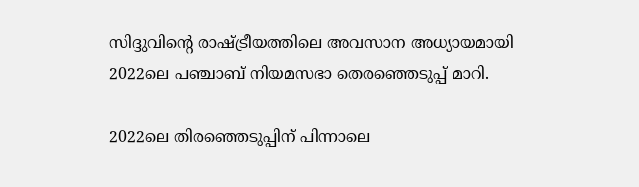സിദ്ദുവിന്റെ രാഷ്‌ട്രീയത്തിലെ അവസാന അധ്യായമായി 2022ലെ പഞ്ചാബ് നിയമസഭാ തെരഞ്ഞെടുപ്പ് മാറി.

2022ലെ തിരഞ്ഞെടുപ്പിന് പിന്നാലെ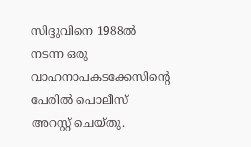സിദ്ദുവിനെ 1988ല്‍ നടന്ന ഒരു വാഹനാപകടക്കേസിന്റെ പേരില്‍ പൊലീസ് അറസ്റ്റ് ചെയ്തു.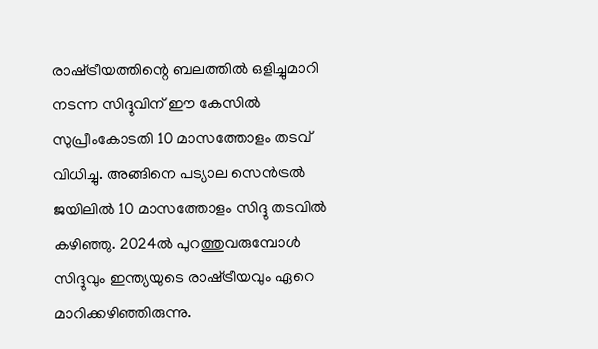രാഷ്‌ട്രീയത്തിന്റെ ബലത്തില്‍ ഒളിച്ചുമാറി നടന്ന സിദ്ദുവിന് ഈ കേസില്‍ സുപ്രീംകോടതി 10 മാസത്തോളം തടവ് വിധിച്ചു. അങ്ങിനെ പട്യാല സെന്‍ട്രല്‍ ജയിലില്‍ 10 മാസത്തോളം സിദ്ദു തടവില്‍ കഴിഞ്ഞു. 2024ല്‍ പുറത്തുവരുമ്പോള്‍ സിദ്ദുവും ഇന്ത്യയുടെ രാഷ്‌ട്രീയവും ഏറെ മാറിക്കഴിഞ്ഞിരുന്നു.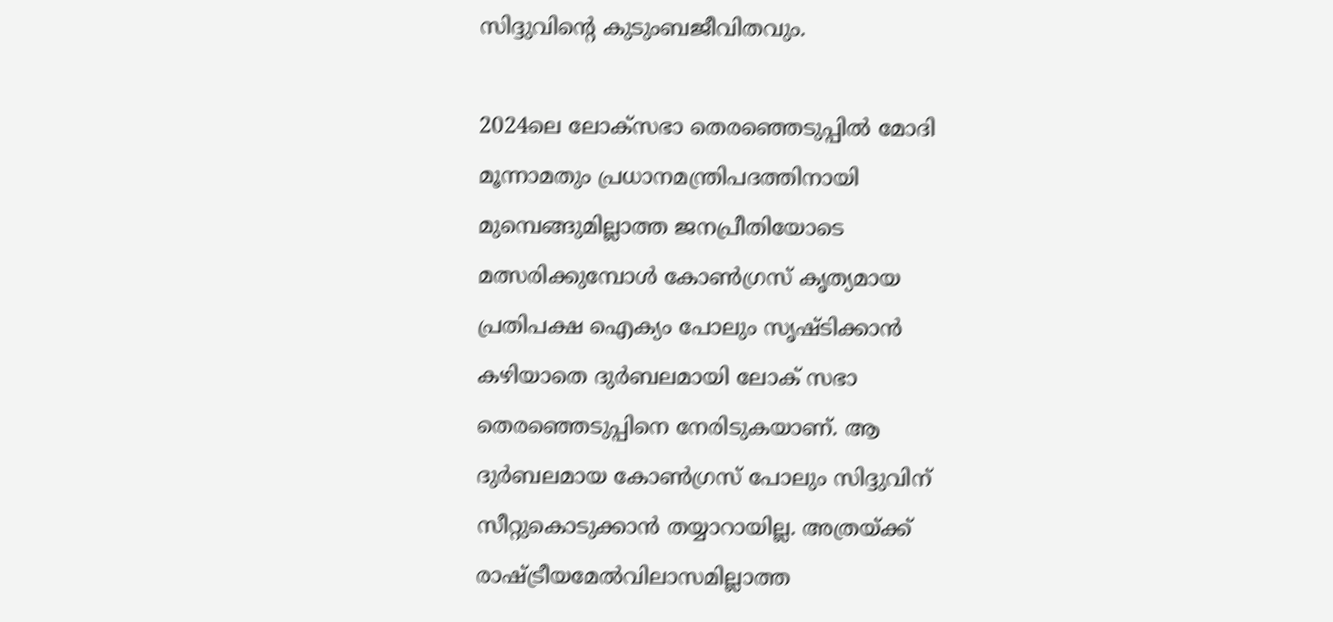സിദ്ദുവിന്റെ കുടുംബജീവിതവും.

2024ലെ ലോക്സഭാ തെരഞ്ഞെടുപ്പില്‍ മോദി മൂന്നാമതും പ്രധാനമന്ത്രിപദത്തിനായി മുമ്പെങ്ങുമില്ലാത്ത ജനപ്രീതിയോടെ മത്സരിക്കുമ്പോള്‍ കോണ്‍ഗ്രസ് കൃത്യമായ പ്രതിപക്ഷ ഐക്യം പോലും സൃഷ്ടിക്കാന്‍ കഴിയാതെ ദുര്‍ബലമായി ലോക് സഭാ തെരഞ്ഞെടുപ്പിനെ നേരിടുകയാണ്. ആ ദുര്‍ബലമായ കോണ്‍ഗ്രസ് പോലും സിദ്ദുവിന് സീറ്റുകൊടുക്കാന്‍ തയ്യാറായില്ല. അത്രയ്‌ക്ക് രാഷ്‌ട്രീയമേല്‍വിലാസമില്ലാത്ത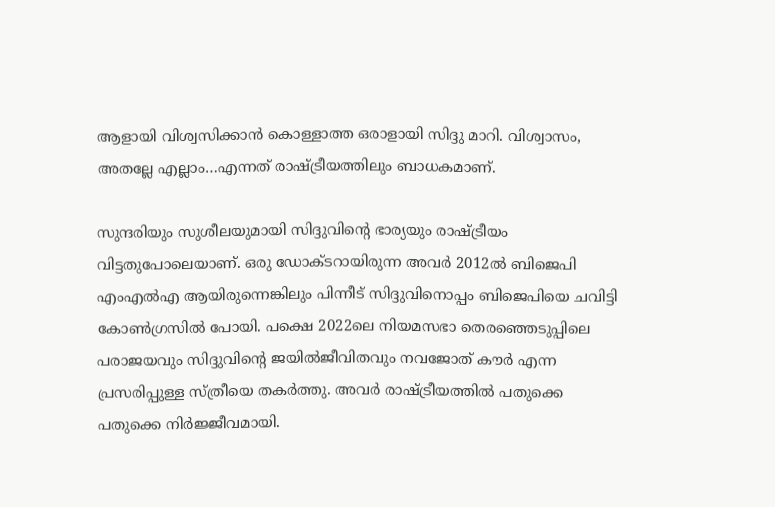ആളായി വിശ്വസിക്കാന്‍ കൊള്ളാത്ത ഒരാളായി സിദ്ദു മാറി. വിശ്വാസം, അതല്ലേ എല്ലാം…എന്നത് രാഷ്‌ട്രീയത്തിലും ബാധകമാണ്.

സുന്ദരിയും സുശീലയുമായി സിദ്ദുവിന്റെ ഭാര്യയും രാഷ്‌ട്രീയം വിട്ടതുപോലെയാണ്. ഒരു ഡോക്ടറായിരുന്ന അവര്‍ 2012ല്‍ ബിജെപി എംഎല്‍എ ആയിരുന്നെങ്കിലും പിന്നീട് സിദ്ദുവിനൊപ്പം ബിജെപിയെ ചവിട്ടി കോണ്‍ഗ്രസില്‍ പോയി. പക്ഷെ 2022ലെ നിയമസഭാ തെരഞ്ഞെടുപ്പിലെ പരാജയവും സിദ്ദുവിന്റെ ജയില്‍ജീവിതവും നവജോത് കൗര്‍ എന്ന പ്രസരിപ്പുള്ള സ്ത്രീയെ തകര്‍ത്തു. അവര്‍ രാഷ്‌ട്രീയത്തില്‍ പതുക്കെ പതുക്കെ നിര്‍ജ്ജീവമായി.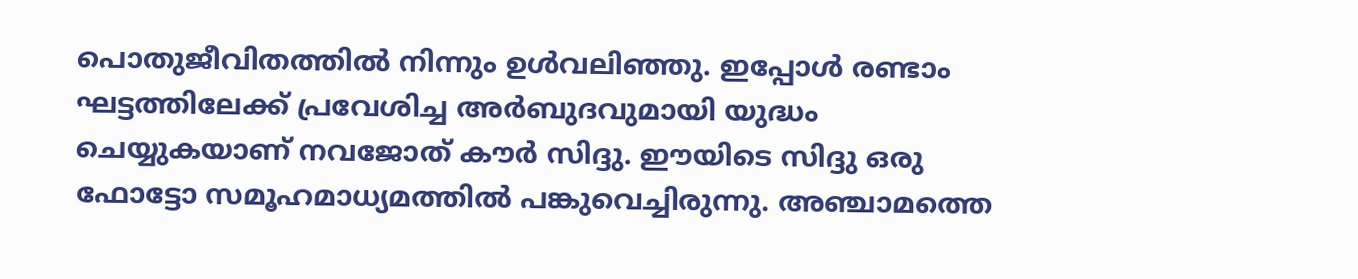പൊതുജീവിതത്തില്‍ നിന്നും ഉള്‍വലിഞ്ഞു. ഇപ്പോള്‍ രണ്ടാം ഘട്ടത്തിലേക്ക് പ്രവേശിച്ച അര്‍ബുദവുമായി യുദ്ധം ചെയ്യുകയാണ് നവജോത് കൗര്‍ സിദ്ദു. ഈയിടെ സിദ്ദു ഒരു ഫോട്ടോ സമൂഹമാധ്യമത്തില്‍ പങ്കുവെച്ചിരുന്നു. അഞ്ചാമത്തെ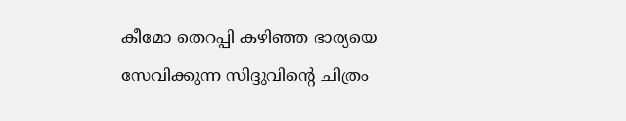കീമോ തെറപ്പി കഴിഞ്ഞ ഭാര്യയെ സേവിക്കുന്ന സിദ്ദുവിന്റെ ചിത്രം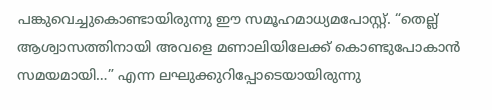പങ്കുവെച്ചുകൊണ്ടായിരുന്നു ഈ സമൂഹമാധ്യമപോസ്റ്റ്. “തെല്ല് ആശ്വാസത്തിനായി അവളെ മണാലിയിലേക്ക് കൊണ്ടുപോകാന്‍ സമയമായി…” എന്ന ലഘുക്കുറിപ്പോടെയായിരുന്നു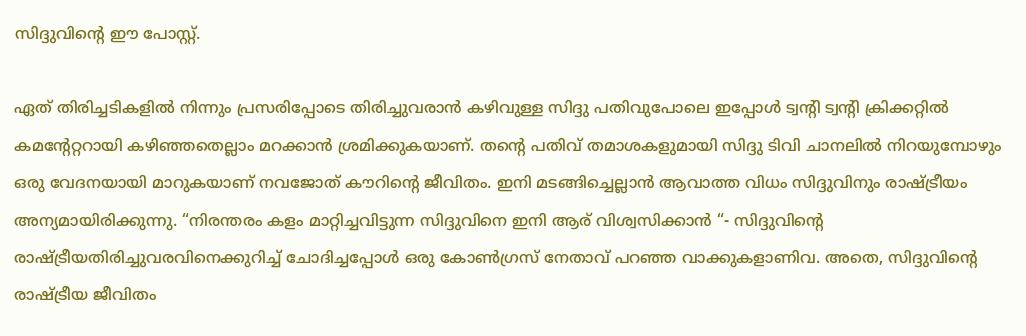സിദ്ദുവിന്റെ ഈ പോസ്റ്റ്.

ഏത് തിരിച്ചടികളില്‍ നിന്നും പ്രസരിപ്പോടെ തിരിച്ചുവരാന്‍ കഴിവുള്ള സിദ്ദു പതിവുപോലെ ഇപ്പോള്‍ ട്വന്‍റി ട്വന്‍റി ക്രിക്കറ്റില്‍ കമന്‍റേറ്ററായി കഴിഞ്ഞതെല്ലാം മറക്കാന്‍ ശ്രമിക്കുകയാണ്. തന്റെ പതിവ് തമാശകളുമായി സിദ്ദു ടിവി ചാനലില്‍ നിറയുമ്പോഴും ഒരു വേദനയായി മാറുകയാണ് നവജോത് കൗറിന്റെ ജീവിതം. ഇനി മടങ്ങിച്ചെല്ലാന്‍ ആവാത്ത വിധം സിദ്ദുവിനും രാഷ്‌ട്രീയം അന്യമായിരിക്കുന്നു. “നിരന്തരം കളം മാറ്റിച്ചവിട്ടുന്ന സിദ്ദുവിനെ ഇനി ആര് വിശ്വസിക്കാന്‍ “- സിദ്ദുവിന്റെ രാഷ്‌ട്രീയതിരിച്ചുവരവിനെക്കുറിച്ച് ചോദിച്ചപ്പോള്‍ ഒരു കോണ്‍ഗ്രസ് നേതാവ് പറഞ്ഞ വാക്കുകളാണിവ. അതെ, സിദ്ദുവിന്റെ രാഷ്‌ട്രീയ ജീവിതം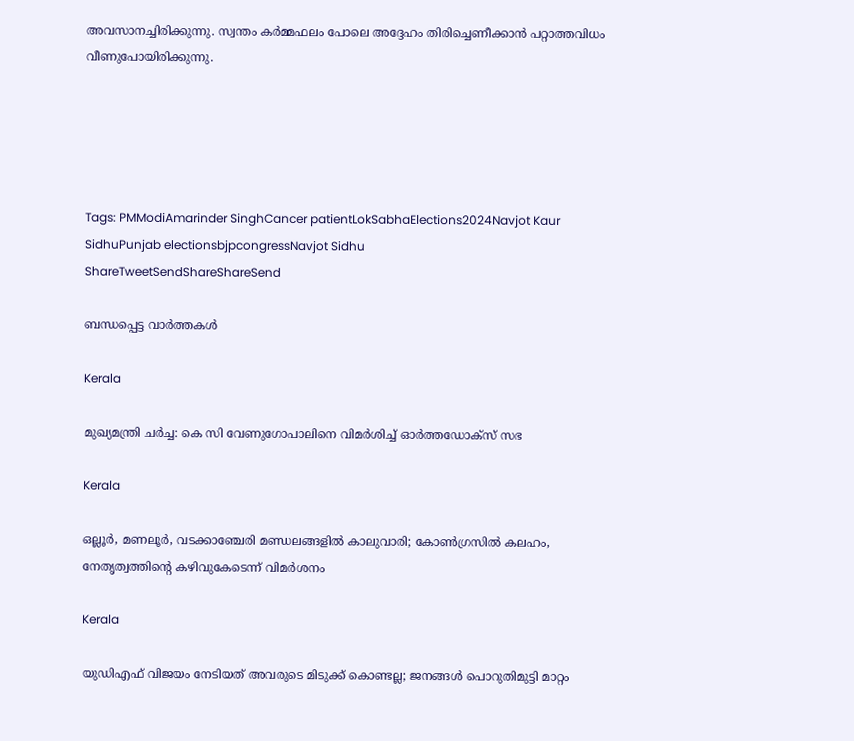അവസാനച്ചിരിക്കുന്നു. സ്വന്തം കര്‍മ്മഫലം പോലെ അദ്ദേഹം തിരിച്ചെണീക്കാന്‍ പറ്റാത്തവിധം വീണുപോയിരിക്കുന്നു.





Tags: PMModiAmarinder SinghCancer patientLokSabhaElections2024Navjot Kaur SidhuPunjab electionsbjpcongressNavjot Sidhu
ShareTweetSendShareShareSend

ബന്ധപ്പെട്ട വാര്‍ത്തകള്‍

Kerala

മുഖ്യമന്ത്രി ചര്‍ച്ച: കെ സി വേണുഗോപാലിനെ വിമര്‍ശിച്ച് ഓര്‍ത്തഡോക്സ് സഭ

Kerala

ഒല്ലൂര്‍, മണലൂര്‍, വടക്കാഞ്ചേരി മണ്ഡലങ്ങളില്‍ കാലുവാരി; കോണ്‍ഗ്രസില്‍ കലഹം, നേതൃത്വത്തിന്റെ കഴിവുകേടെന്ന് വിമർശനം

Kerala

യുഡിഎഫ് വിജയം നേടിയത് അവരുടെ മിടുക്ക് കൊണ്ടല്ല; ജനങ്ങൾ പൊറുതിമുട്ടി മാറ്റം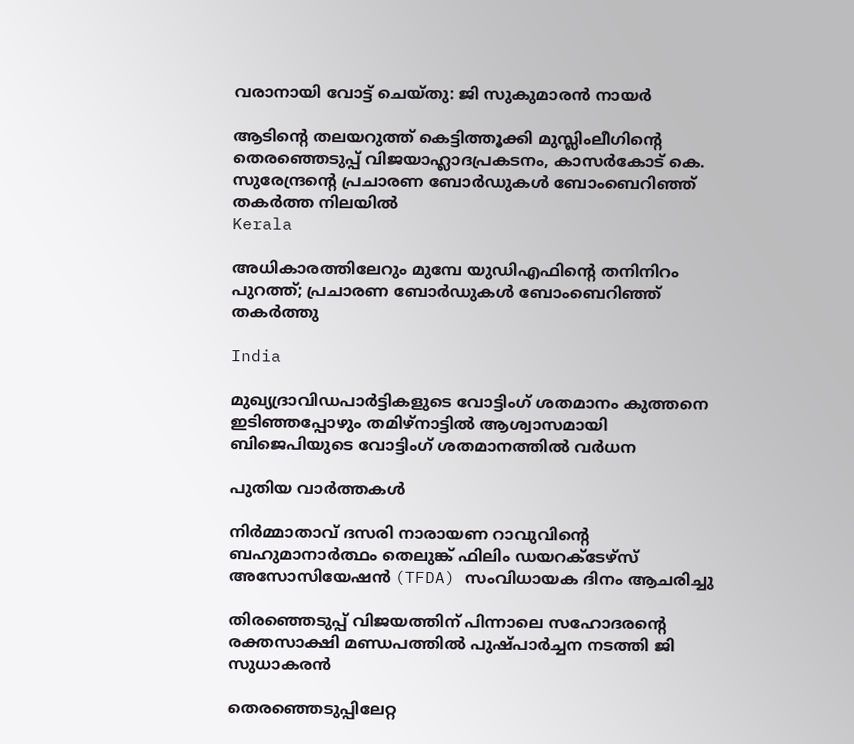വരാനായി വോട്ട് ചെയ്തു: ജി സുകുമാരൻ നായർ

ആടിന്റെ തലയറുത്ത് കെട്ടിത്തൂക്കി മുസ്ലിംലീഗിന്റെ തെരഞ്ഞെടുപ്പ് വിജയാഹ്ലാദപ്രകടനം, കാസര്‍കോട് കെ. സുരേന്ദ്രന്റെ പ്രചാരണ ബോര്‍ഡുകള്‍ ബോംബെറിഞ്ഞ് തകര്‍ത്ത നിലയില്‍
Kerala

അധികാരത്തിലേറും മുമ്പേ യുഡിഎഫിന്റെ തനിനിറം പുറത്ത്; പ്രചാരണ ബോര്‍ഡുകള്‍ ബോംബെറിഞ്ഞ് തകര്‍ത്തു

India

മുഖ്യദ്രാവിഡപാര്‍ട്ടികളുടെ വോട്ടിംഗ് ശതമാനം കുത്തനെ ഇടിഞ്ഞപ്പോഴും തമിഴ്നാട്ടില്‍ ആശ്വാസമായി ബിജെപിയുടെ വോട്ടിംഗ് ശതമാനത്തില്‍ വര്‍ധന

പുതിയ വാര്‍ത്തകള്‍

നിർമ്മാതാവ് ദസരി നാരായണ റാവുവിന്റെ ബഹുമാനാർത്ഥം തെലുങ്ക് ഫിലിം ഡയറക്ടേഴ്‌സ് അസോസിയേഷൻ (TFDA) സംവിധായക ദിനം ആചരിച്ചു

തിരഞ്ഞെടുപ്പ് വിജയത്തിന് പിന്നാലെ സഹോദരന്റെ രക്തസാക്ഷി മണ്ഡപത്തില്‍ പുഷ്പാര്‍ച്ചന നടത്തി ജി സുധാകരന്‍

തെരഞ്ഞെടുപ്പിലേറ്റ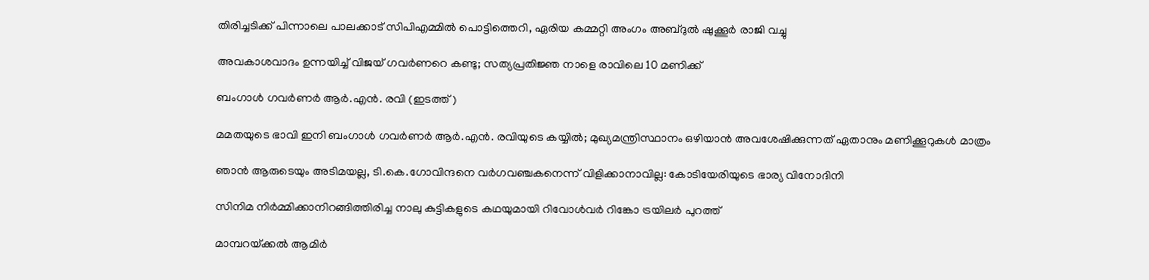തിരിച്ചടിക്ക് പിന്നാലെ പാലക്കാട് സിപിഎമ്മില്‍ പൊട്ടിത്തെറി, ഏരിയ കമ്മറ്റി അംഗം അബ്ദുല്‍ ഷുക്കൂര്‍ രാജി വച്ചു

അവകാശവാദം ഉന്നയിച്ച് വിജയ് ഗവർണറെ കണ്ടു; സത്യപ്രതിജ്ഞ നാളെ രാവിലെ 10 മണിക്ക്

ബംഗാള്‍ ഗവര്‍ണര്‍ ആര്‍.എന്‍. രവി (ഇടത്ത്)

മമതയുടെ ഭാവി ഇനി ബംഗാള്‍ ഗവര്‍ണര്‍ ആര്‍.എന്‍. രവിയുടെ കയ്യില്‍; മുഖ്യമന്ത്രിസ്ഥാനം ഒഴിയാന്‍ അവശേഷിക്കുന്നത് ഏതാനും മണിക്കൂറുകള്‍ മാത്രം

ഞാൻ ആരുടെയും അടിമയല്ല, ടി.കെ.ഗോവിന്ദനെ വർഗവഞ്ചകനെന്ന് വിളിക്കാനാവില്ല: കോടിയേരിയുടെ ഭാര്യ വിനോദിനി

സിനിമ നിർമ്മിക്കാനിറങ്ങിത്തിരിച്ച നാലു കുട്ടികളുടെ കഥയുമായി റിവോൾവർ റിങ്കോ ട്രയിലർ പുറത്ത്

മാമ്പറയ്‌ക്കൽ ആമിർ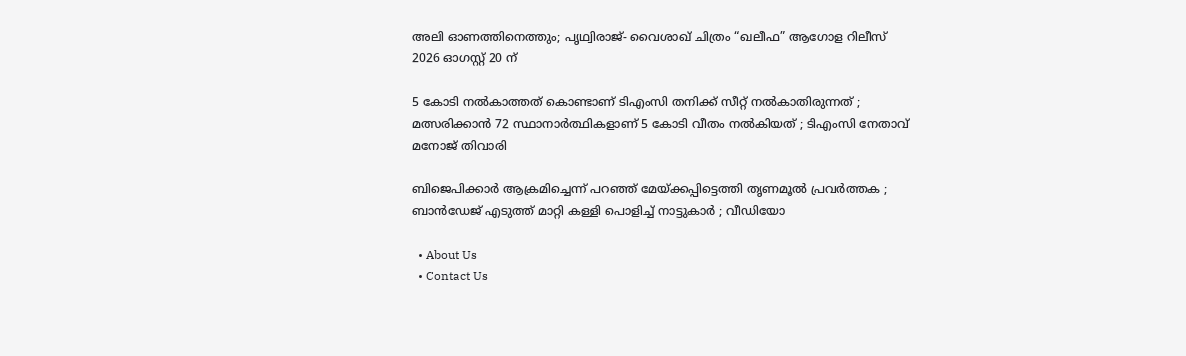അലി ഓണത്തിനെത്തും; പൃഥ്വിരാജ്- വൈശാഖ് ചിത്രം “ഖലീഫ” ആഗോള റിലീസ് 2026 ഓഗസ്റ്റ് 20 ന്

5 കോടി നൽകാത്തത് കൊണ്ടാണ് ടിഎംസി തനിക്ക് സീറ്റ് നൽകാതിരുന്നത് ; മത്സരിക്കാൻ 72 സ്ഥാനാർത്ഥികളാണ് 5 കോടി വീതം നൽകിയത് ; ടിഎംസി നേതാവ് മനോജ് തിവാരി

ബിജെപിക്കാർ ആക്രമിച്ചെന്ന് പറഞ്ഞ് മേയ്‌ക്കപ്പിട്ടെത്തി തൃണമൂൽ പ്രവർത്തക ; ബാൻഡേജ് എടുത്ത് മാറ്റി കള്ളി പൊളിച്ച് നാട്ടുകാർ ; വീഡിയോ

  • About Us
  • Contact Us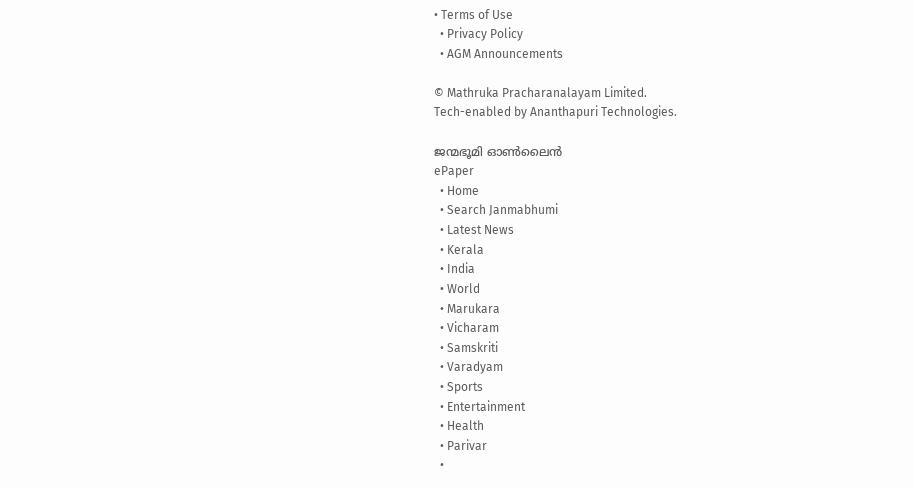• Terms of Use
  • Privacy Policy
  • AGM Announcements

© Mathruka Pracharanalayam Limited.
Tech-enabled by Ananthapuri Technologies.

ജന്മഭൂമി ഓണ്‍ലൈന്‍
ePaper
  • Home
  • Search Janmabhumi
  • Latest News
  • Kerala
  • India
  • World
  • Marukara
  • Vicharam
  • Samskriti
  • Varadyam
  • Sports
  • Entertainment
  • Health
  • Parivar
  •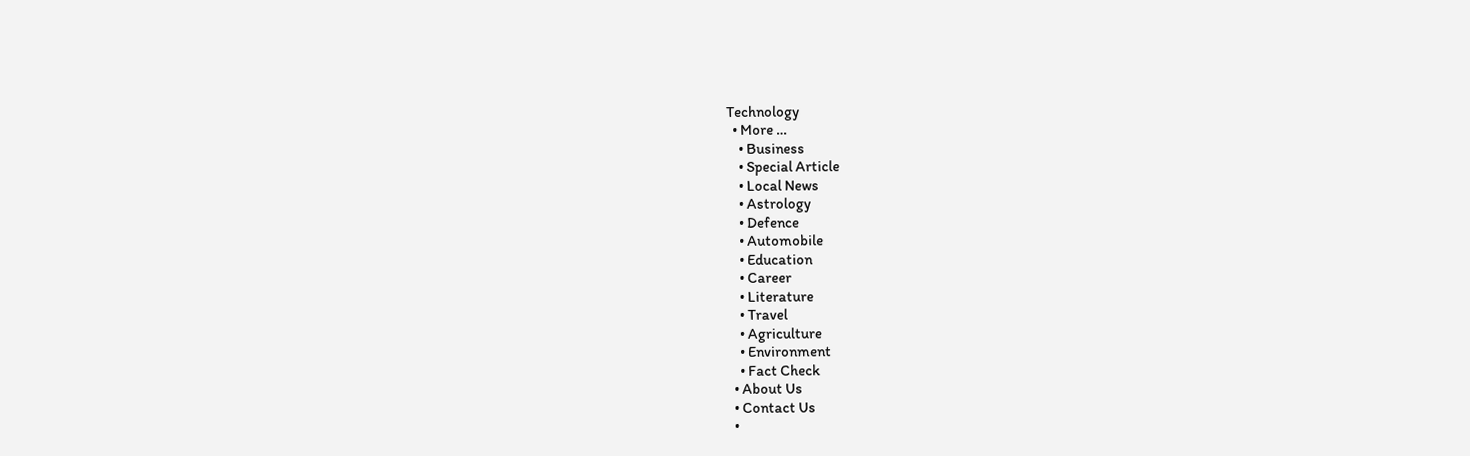Technology
  • More …
    • Business
    • Special Article
    • Local News
    • Astrology
    • Defence
    • Automobile
    • Education
    • Career
    • Literature
    • Travel
    • Agriculture
    • Environment
    • Fact Check
  • About Us
  • Contact Us
  •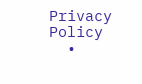Privacy Policy
  •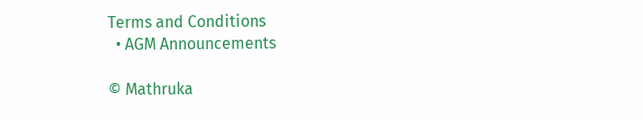Terms and Conditions
  • AGM Announcements

© Mathruka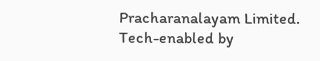Pracharanalayam Limited.
Tech-enabled by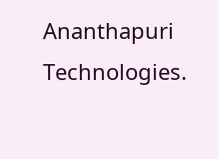Ananthapuri Technologies.